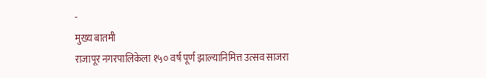-
मुख्य बातमी
राजापूर नगरपालिकेला १५० वर्ष पूर्ण झाल्यानिमित्त उत्सव साजरा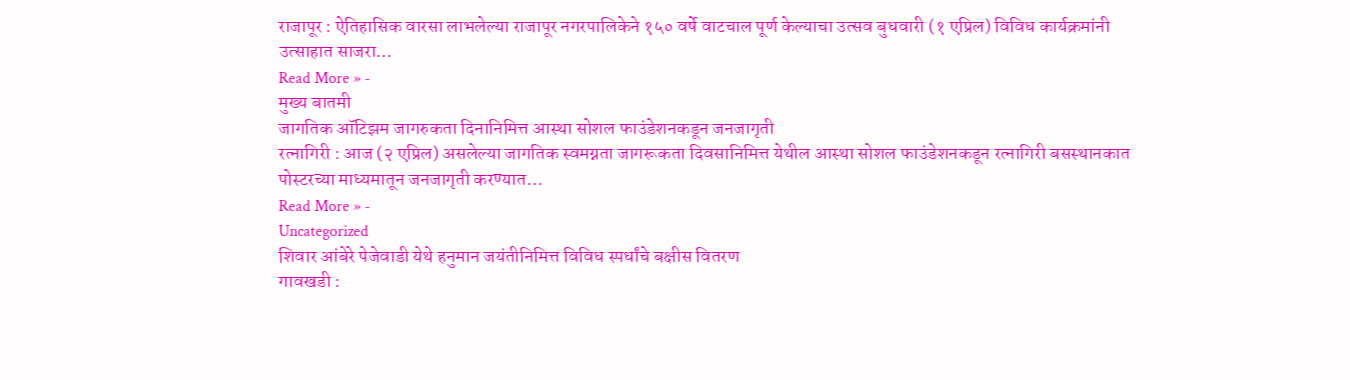राजापूर : ऐतिहासिक वारसा लाभलेल्या राजापूर नगरपालिकेने १५० वर्षे वाटचाल पूर्ण केल्याचा उत्सव बुधवारी (१ एप्रिल) विविध कार्यक्रमांनी उत्साहात साजरा…
Read More » -
मुख्य बातमी
जागतिक ऑटिझम जागरुकता दिनानिमित्त आस्था सोशल फाउंडेशनकडून जनजागृती
रत्नागिरी : आज (२ एप्रिल) असलेल्या जागतिक स्वमग्नता जागरूकता दिवसानिमित्त येथील आस्था सोशल फाउंडेशनकडून रत्नागिरी बसस्थानकात पोस्टरच्या माध्यमातून जनजागृती करण्यात…
Read More » -
Uncategorized
शिवार आंबेरे पेजेवाडी येथे हनुमान जयंतीनिमित्त विविध स्पर्धांचे बक्षीस वितरण
गावखडी :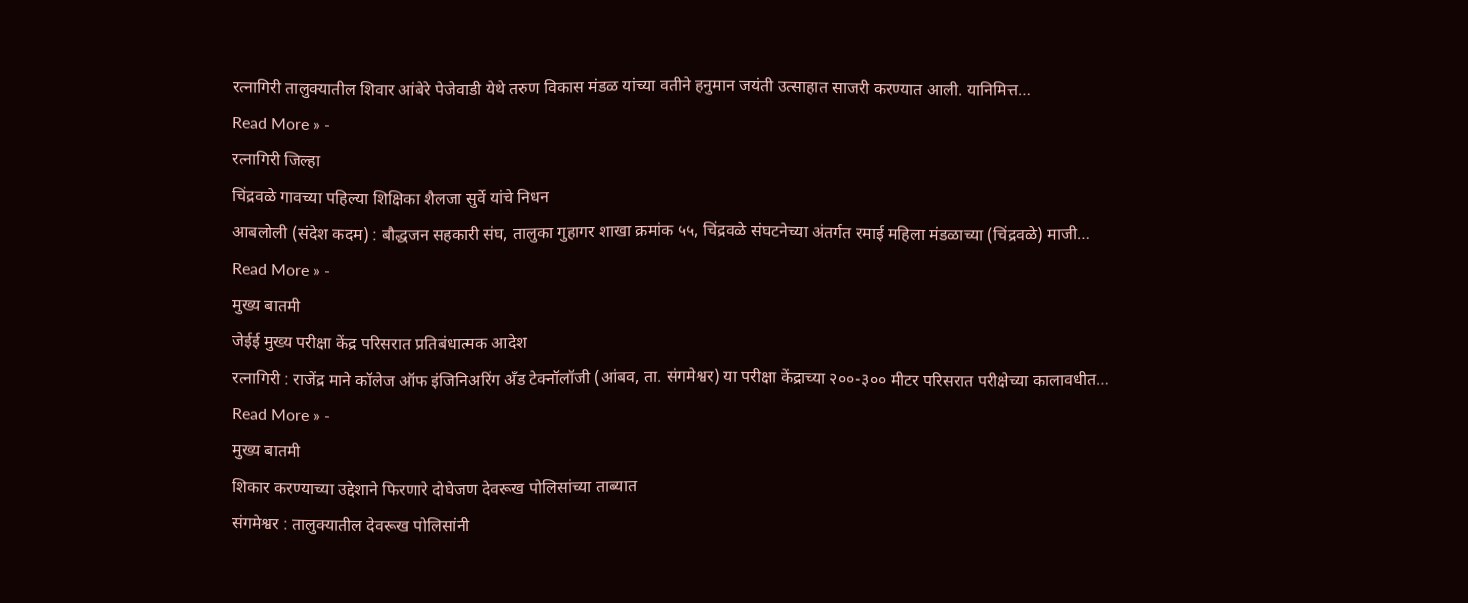रत्नागिरी तालुक्यातील शिवार आंबेरे पेजेवाडी येथे तरुण विकास मंडळ यांच्या वतीने हनुमान जयंती उत्साहात साजरी करण्यात आली. यानिमित्त…
Read More » -
रत्नागिरी जिल्हा
चिंद्रवळे गावच्या पहिल्या शिक्षिका शैलजा सुर्वे यांचे निधन
आबलोली (संदेश कदम) : बौद्धजन सहकारी संघ, तालुका गुहागर शाखा क्रमांक ५५, चिंद्रवळे संघटनेच्या अंतर्गत रमाई महिला मंडळाच्या (चिंद्रवळे) माजी…
Read More » -
मुख्य बातमी
जेईई मुख्य परीक्षा केंद्र परिसरात प्रतिबंधात्मक आदेश
रत्नागिरी : राजेंद्र माने कॉलेज ऑफ इंजिनिअरिंग अँड टेक्नॉलॉजी (आंबव, ता. संगमेश्वर) या परीक्षा केंद्राच्या २००-३०० मीटर परिसरात परीक्षेच्या कालावधीत…
Read More » -
मुख्य बातमी
शिकार करण्याच्या उद्देशाने फिरणारे दोघेजण देवरूख पोलिसांच्या ताब्यात
संगमेश्वर : तालुक्यातील देवरूख पोलिसांनी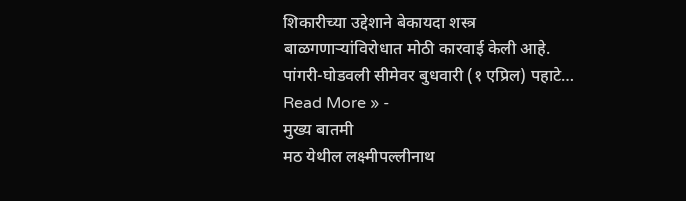शिकारीच्या उद्देशाने बेकायदा शस्त्र बाळगणाऱ्यांविरोधात मोठी कारवाई केली आहे. पांगरी-घोडवली सीमेवर बुधवारी (१ एप्रिल) पहाटे…
Read More » -
मुख्य बातमी
मठ येथील लक्ष्मीपल्लीनाथ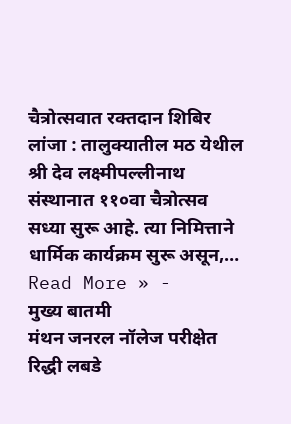चैत्रोत्सवात रक्तदान शिबिर
लांजा : तालुक्यातील मठ येथील श्री देव लक्ष्मीपल्लीनाथ संस्थानात ११०वा चैत्रोत्सव सध्या सुरू आहे. त्या निमित्ताने धार्मिक कार्यक्रम सुरू असून,…
Read More » -
मुख्य बातमी
मंथन जनरल नॉलेज परीक्षेत रिद्धी लबडे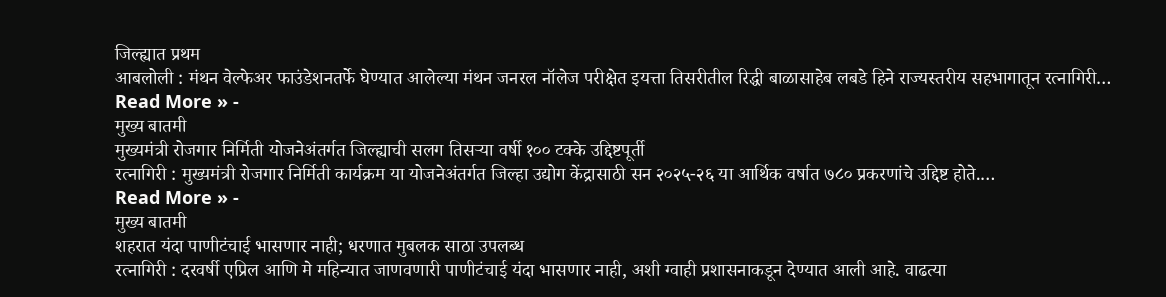जिल्ह्यात प्रथम
आबलोली : मंथन वेल्फेअर फाउंडेशनतर्फे घेण्यात आलेल्या मंथन जनरल नॉलेज परीक्षेत इयत्ता तिसरीतील रिद्धी बाळासाहेब लबडे हिने राज्यस्तरीय सहभागातून रत्नागिरी…
Read More » -
मुख्य बातमी
मुख्यमंत्री रोजगार निर्मिती योजनेअंतर्गत जिल्ह्याची सलग तिसऱ्या वर्षी १०० टक्के उद्दिष्टपूर्ती
रत्नागिरी : मुख्यमंत्री रोजगार निर्मिती कार्यक्रम या योजनेअंतर्गत जिल्हा उद्योग केंद्रासाठी सन २०२५-२६ या आर्थिक वर्षात ७८० प्रकरणांचे उद्दिष्ट होते.…
Read More » -
मुख्य बातमी
शहरात यंदा पाणीटंचाई भासणार नाही; धरणात मुबलक साठा उपलब्ध
रत्नागिरी : दरवर्षी एप्रिल आणि मे महिन्यात जाणवणारी पाणीटंचाई यंदा भासणार नाही, अशी ग्वाही प्रशासनाकडून देण्यात आली आहे. वाढत्या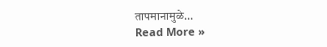तापमानामुळे…
Read More »